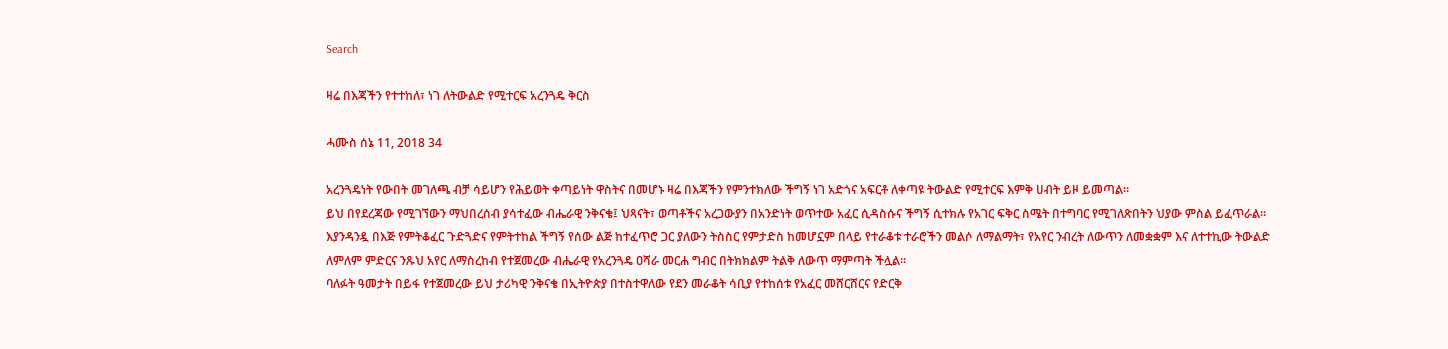Search

ዛሬ በእጃችን የተተከለ፣ ነገ ለትውልድ የሚተርፍ አረንጓዴ ቅርስ

ሓሙስ ሰኔ 11, 2018 34

አረንጓዴነት የውበት መገለጫ ብቻ ሳይሆን የሕይወት ቀጣይነት ዋስትና በመሆኑ ዛሬ በእጃችን የምንተክለው ችግኝ ነገ አድጎና አፍርቶ ለቀጣዩ ትውልድ የሚተርፍ እምቅ ሀብት ይዞ ይመጣል።
ይህ በየደረጃው የሚገኘውን ማህበረሰብ ያሳተፈው ብሔራዊ ንቅናቄ፤ ህጻናት፣ ወጣቶችና አረጋውያን በአንድነት ወጥተው አፈር ሲዳስሱና ችግኝ ሲተክሉ የአገር ፍቅር ስሜት በተግባር የሚገለጽበትን ህያው ምስል ይፈጥራል።
እያንዳንዷ በእጅ የምትቆፈር ጉድጓድና የምትተከል ችግኝ የሰው ልጅ ከተፈጥሮ ጋር ያለውን ትስስር የምታድስ ከመሆኗም በላይ የተራቆቱ ተራሮችን መልሶ ለማልማት፣ የአየር ንብረት ለውጥን ለመቋቋም እና ለተተኪው ትውልድ ለምለም ምድርና ንጹህ አየር ለማስረከብ የተጀመረው ብሔራዊ የአረንጓዴ ዐሻራ መርሐ ግብር በትክክልም ትልቅ ለውጥ ማምጣት ችሏል።
ባለፉት ዓመታት በይፋ የተጀመረው ይህ ታሪካዊ ንቅናቄ በኢትዮጵያ በተስተዋለው የደን መራቆት ሳቢያ የተከሰቱ የአፈር መሸርሸርና የድርቅ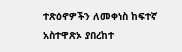ተጽዕኖዎችን ለመቀነስ ከፍተኛ አስተዋጽኦ ያበረከተ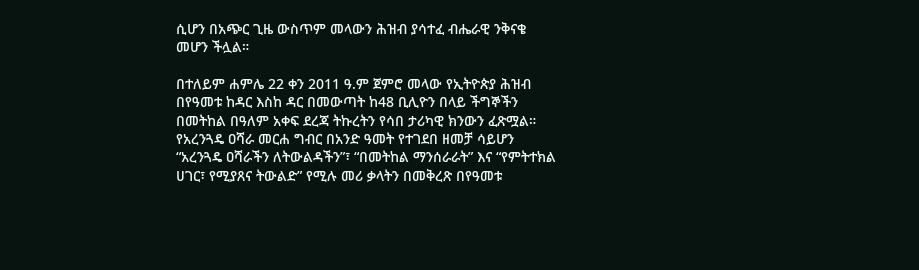ሲሆን በአጭር ጊዜ ውስጥም መላውን ሕዝብ ያሳተፈ ብሔራዊ ንቅናቄ መሆን ችሏል።

በተለይም ሐምሌ 22 ቀን 2011 ዓ.ም ጀምሮ መላው የኢትዮጵያ ሕዝብ በየዓመቱ ከዳር እስከ ዳር በመውጣት ከ48 ቢሊዮን በላይ ችግኞችን በመትከል በዓለም አቀፍ ደረጃ ትኩረትን የሳበ ታሪካዊ ክንውን ፈጽሟል።
የአረንጓዴ ዐሻራ መርሐ ግብር በአንድ ዓመት የተገደበ ዘመቻ ሳይሆን “አረንጓዴ ዐሻራችን ለትውልዳችን”፣ “በመትከል ማንሰራራት” እና “የምትተክል ሀገር፣ የሚያጸና ትውልድ” የሚሉ መሪ ቃላትን በመቅረጽ በየዓመቱ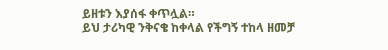ይዘቱን እያሰፋ ቀጥሏል።
ይህ ታሪካዊ ንቅናቄ ከቀላል የችግኝ ተከላ ዘመቻ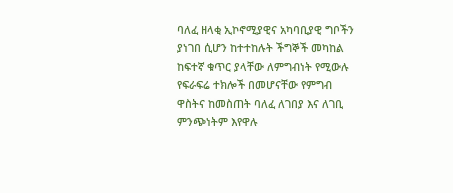ባለፈ ዘላቂ ኢኮኖሚያዊና አካባቢያዊ ግቦችን ያነገበ ሲሆን ከተተከሉት ችግኞች መካከል ከፍተኛ ቁጥር ያላቸው ለምግብነት የሚውሉ የፍራፍሬ ተክሎች በመሆናቸው የምግብ ዋስትና ከመስጠት ባለፈ ለገበያ እና ለገቢ ምንጭነትም እየዋሉ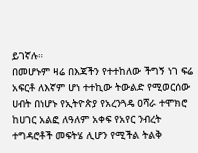ይገኛሉ።
በመሆኑም ዛሬ በእጃችን የተተከለው ችግኝ ነገ ፍሬ አፍርቶ ለእኛም ሆነ ተተኪው ትውልድ የሚወርሰው ሀብት በነሆኑ የኢትዮጵያ የአረንጓዴ ዐሻራ ተሞክሮ ከሀገር አልፎ ለዓለም አቀፍ የአየር ንብረት ተግዳሮቶች መፍትሄ ሊሆን የሚችል ትልቅ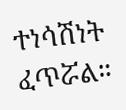ተነሳሽነት ፈጥሯል።